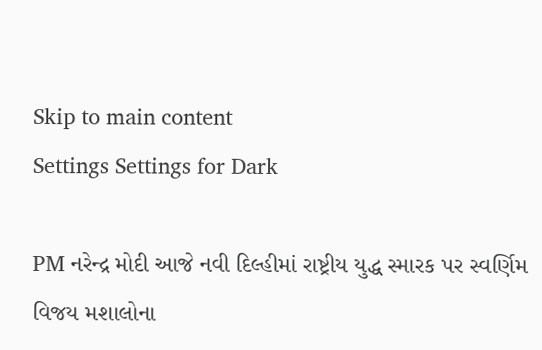Skip to main content
Settings Settings for Dark

PM નરેન્દ્ર મોદી આજે નવી દિલ્હીમાં રાષ્ટ્રીય યુદ્ધ સ્મારક પર સ્વર્ણિમ વિજય મશાલોના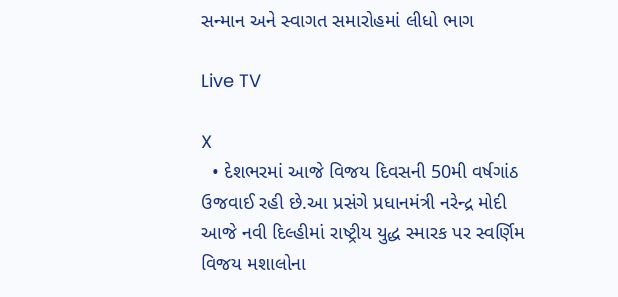સન્માન અને સ્વાગત સમારોહમાં લીધો ભાગ

Live TV

X
  • દેશભરમાં આજે વિજય દિવસની 50મી વર્ષગાંઠ ઉજવાઈ રહી છે.આ પ્રસંગે પ્રધાનમંત્રી નરેન્દ્ર મોદી આજે નવી દિલ્હીમાં રાષ્ટ્રીય યુદ્ધ સ્મારક પર સ્વર્ણિમ વિજય મશાલોના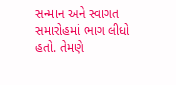સન્માન અને સ્વાગત સમારોહમાં ભાગ લીધો હતો. તેમણે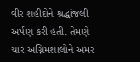વીર શહીદોને શ્રદ્ધાંજલી અર્પણ કરી હતી. તેમણે ચાર અગ્નિમશાલોને અમર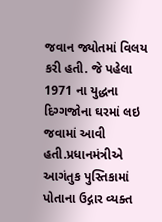જવાન જ્યોતમાં વિલય કરી હતી. જે પહેલા 1971 ના યુદ્ધના દિગ્ગજોના ઘરમાં લઇ જવામાં આવી હતી.પ્રધાનમંત્રીએ આગંતુક પુસ્તિકામાં પોતાના ઉદ્ગાર વ્યક્ત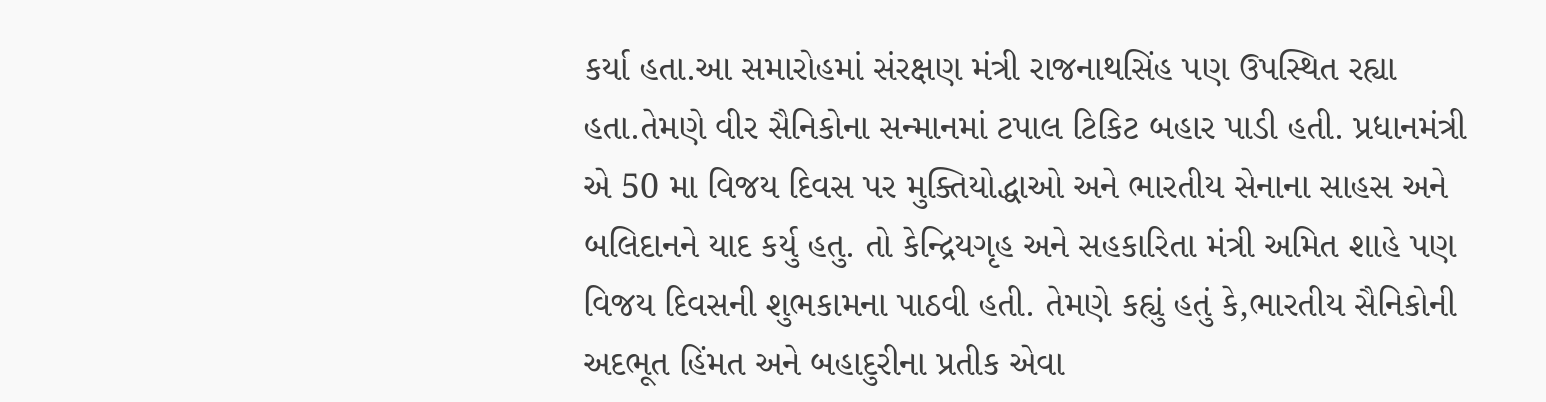કર્યા હતા.આ સમારોહમાં સંરક્ષણ મંત્રી રાજનાથસિંહ પણ ઉપસ્થિત રહ્યા હતા.તેમણે વીર સૈનિકોના સન્માનમાં ટપાલ ટિકિટ બહાર પાડી હતી. પ્રધાનમંત્રી એ 50 મા વિજય દિવસ પર મુક્તિયોદ્ધાઓ અને ભારતીય સેનાના સાહસ અને બલિદાનને યાદ કર્યુ હતુ. તો કેન્દ્રિયગૃહ અને સહકારિતા મંત્રી અમિત શાહે પણ વિજય દિવસની શુભકામના પાઠવી હતી. તેમણે કહ્યું હતું કે,ભારતીય સૈનિકોની અદભૂત હિંમત અને બહાદુરીના પ્રતીક એવા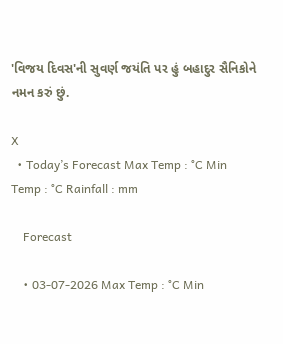'વિજય દિવસ'ની સુવર્ણ જયંતિ પર હું બહાદુર સૈનિકોને નમન કરું છું.

X
  • Today’s Forecast Max Temp : °C Min Temp : °C Rainfall : mm

    Forecast

    • 03-07-2026 Max Temp : °C Min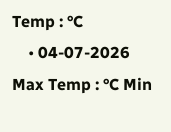Temp : °C
    • 04-07-2026 Max Temp : °C Min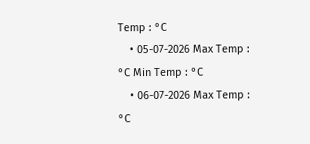Temp : °C
    • 05-07-2026 Max Temp : °C Min Temp : °C
    • 06-07-2026 Max Temp : °C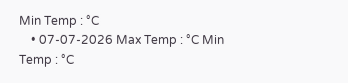Min Temp : °C
    • 07-07-2026 Max Temp : °C Min Temp : °C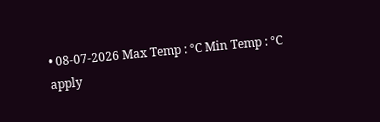• 08-07-2026 Max Temp : °C Min Temp : °C
apply